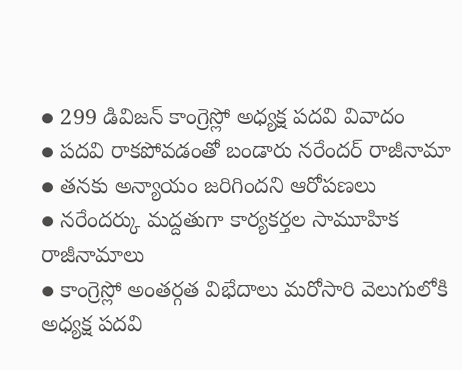● 299 డివిజన్ కాంగ్రెస్లో అధ్యక్ష పదవి వివాదం
● పదవి రాకపోవడంతో బండారు నరేందర్ రాజీనామా
● తనకు అన్యాయం జరిగిందని ఆరోపణలు
● నరేందర్కు మద్దతుగా కార్యకర్తల సామూహిక రాజీనామాలు
● కాంగ్రెస్లో అంతర్గత విభేదాలు మరోసారి వెలుగులోకి
అధ్యక్ష పదవి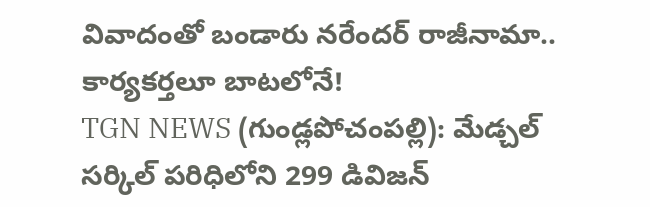వివాదంతో బండారు నరేందర్ రాజీనామా.. కార్యకర్తలూ బాటలోనే!
TGN NEWS (గుండ్లపోచంపల్లి): మేడ్చల్ సర్కిల్ పరిధిలోని 299 డివిజన్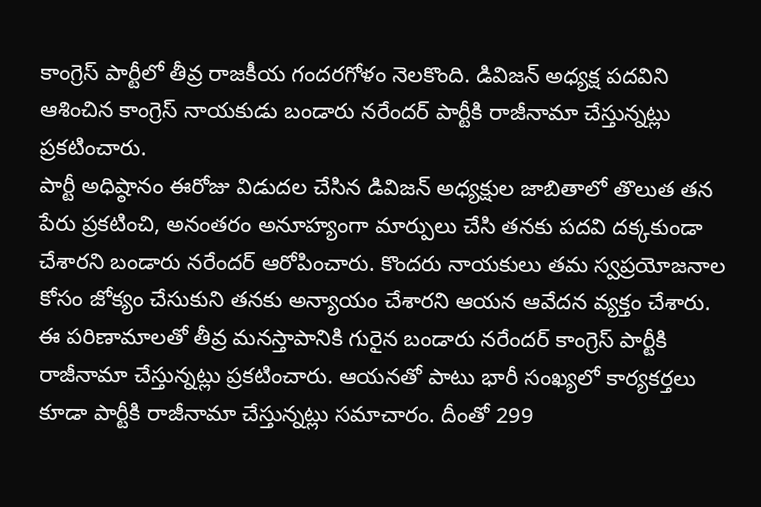కాంగ్రెస్ పార్టీలో తీవ్ర రాజకీయ గందరగోళం నెలకొంది. డివిజన్ అధ్యక్ష పదవిని ఆశించిన కాంగ్రెస్ నాయకుడు బండారు నరేందర్ పార్టీకి రాజీనామా చేస్తున్నట్లు ప్రకటించారు.
పార్టీ అధిష్ఠానం ఈరోజు విడుదల చేసిన డివిజన్ అధ్యక్షుల జాబితాలో తొలుత తన పేరు ప్రకటించి, అనంతరం అనూహ్యంగా మార్పులు చేసి తనకు పదవి దక్కకుండా చేశారని బండారు నరేందర్ ఆరోపించారు. కొందరు నాయకులు తమ స్వప్రయోజనాల కోసం జోక్యం చేసుకుని తనకు అన్యాయం చేశారని ఆయన ఆవేదన వ్యక్తం చేశారు.
ఈ పరిణామాలతో తీవ్ర మనస్తాపానికి గురైన బండారు నరేందర్ కాంగ్రెస్ పార్టీకి రాజీనామా చేస్తున్నట్లు ప్రకటించారు. ఆయనతో పాటు భారీ సంఖ్యలో కార్యకర్తలు కూడా పార్టీకి రాజీనామా చేస్తున్నట్లు సమాచారం. దీంతో 299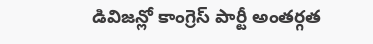డివిజన్లో కాంగ్రెస్ పార్టీ అంతర్గత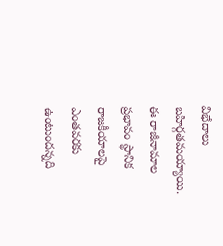విభేదాలు బహిర్గతమయ్యాయి.
ఈ రాజీనామాల ప్రభావం స్థానిక రాజకీయాలపై ఎంతవరకు ఉంటుందన్నది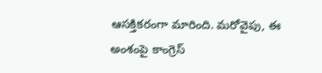ఆసక్తికరంగా మారింది. మరోవైపు, ఈ అంశంపై కాంగ్రెస్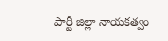పార్టీ జిల్లా నాయకత్వం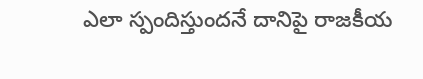ఎలా స్పందిస్తుందనే దానిపై రాజకీయ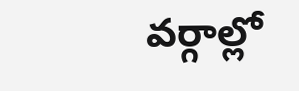వర్గాల్లో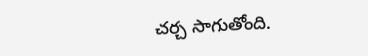చర్చ సాగుతోంది.